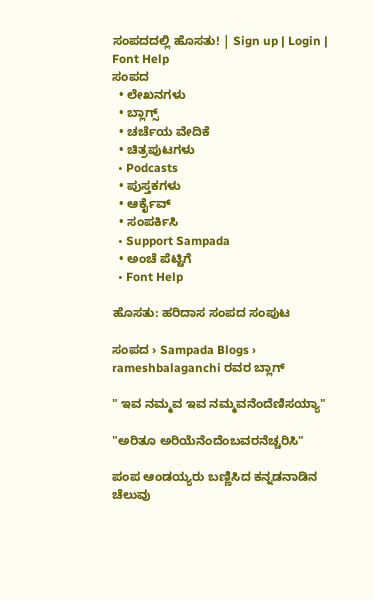ಸಂಪದದಲ್ಲಿ ಹೊಸತು! | Sign up | Login | Font Help
ಸಂಪದ
  • ಲೇಖನಗಳು
  • ಬ್ಲಾಗ್ಸ್
  • ಚರ್ಚೆಯ ವೇದಿಕೆ
  • ಚಿತ್ರಪುಟಗಳು
  • Podcasts
  • ಪುಸ್ತಕಗಳು
  • ಆರ್ಕೈವ್
  • ಸಂಪರ್ಕಿಸಿ
  • Support Sampada
  • ಅಂಚೆ ಪೆಟ್ಟಿಗೆ
  • Font Help

ಹೊಸತು: ಹರಿದಾಸ ಸಂಪದ ಸಂಪುಟ

ಸಂಪದ › Sampada Blogs › rameshbalaganchi ರವರ ಬ್ಲಾಗ್

" ಇವ ನಮ್ಮವ ಇವ ನಮ್ಮವನೆಂದೆಣಿಸಯ್ಯಾ"

"ಅರಿತೂ ಅರಿಯೆನೆಂದೆಂಬವರನೆಚ್ಚರಿಸಿ"

ಪಂಪ ಆಂಡಯ್ಯರು ಬಣ್ಣಿಸಿದ ಕನ್ನಡನಾಡಿನ ಚೆಲುವು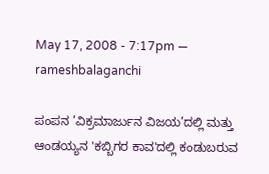May 17, 2008 - 7:17pm — rameshbalaganchi

ಪಂಪನ ’ವಿಕ್ರಮಾರ್ಜುನ ವಿಜಯ’ದಲ್ಲಿ ಮತ್ತು ಆಂಡಯ್ಯನ 'ಕಬ್ಬಿಗರ ಕಾವ'ದಲ್ಲಿ ಕಂಡುಬರುವ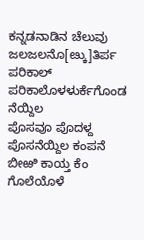ಕನ್ನಡನಾಡಿನ ಚೆಲುವು
ಜಲಜಲನೊ[ೞ್ಕು]ತಿರ್ಪ ಪರಿಕಾಲ್ ಪರಿಕಾಲೊಳಳುರ್ಕೆಗೊಂಡ ನೆಯ್ದಿಲ
ಪೊಸವೂ ಪೊದಳ್ದ ಪೊಸನೆಯ್ದಿಲ ಕಂಪನೆ ಬೀಱಿ ಕಾಯ್ತ ಕೆಂ
ಗೊಲೆಯೊಳೆ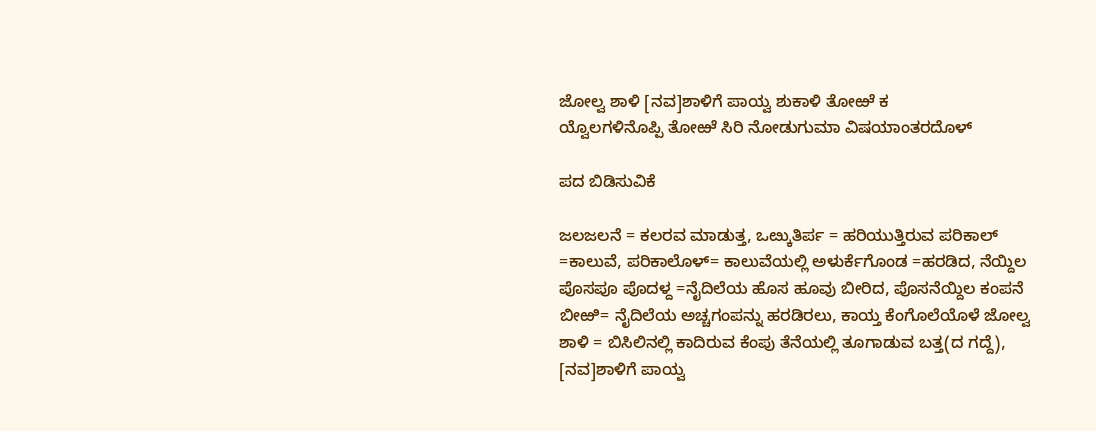ಜೋಲ್ವ ಶಾಳಿ [ನವ]ಶಾಳಿಗೆ ಪಾಯ್ವ ಶುಕಾಳಿ ತೋಱೆ ಕ
ಯ್ವೊಲಗಳಿನೊಪ್ಪಿ ತೋಱೆ ಸಿರಿ ನೋಡುಗುಮಾ ವಿಷಯಾಂತರದೊಳ್

ಪದ ಬಿಡಿಸುವಿಕೆ

ಜಲಜಲನೆ = ಕಲರವ ಮಾಡುತ್ತ, ಒೞ್ಕುತಿರ್ಪ = ಹರಿಯುತ್ತಿರುವ ಪರಿಕಾಲ್ =ಕಾಲುವೆ, ಪರಿಕಾಲೊಳ್= ಕಾಲುವೆಯಲ್ಲಿ ಅಳುರ್ಕೆಗೊಂಡ =ಹರಡಿದ, ನೆಯ್ದಿಲ ಪೊಸಪೂ ಪೊದಳ್ದ =ನೈದಿಲೆಯ ಹೊಸ ಹೂವು ಬೀರಿದ, ಪೊಸನೆಯ್ದಿಲ ಕಂಪನೆ ಬೀಱಿ= ನೈದಿಲೆಯ ಅಚ್ಚಗಂಪನ್ನು ಹರಡಿರಲು, ಕಾಯ್ತ ಕೆಂಗೊಲೆಯೊಳೆ ಜೋಲ್ವ ಶಾಳಿ = ಬಿಸಿಲಿನಲ್ಲಿ ಕಾದಿರುವ ಕೆಂಪು ತೆನೆಯಲ್ಲಿ ತೂಗಾಡುವ ಬತ್ತ(ದ ಗದ್ದೆ), [ನವ]ಶಾಳಿಗೆ ಪಾಯ್ವ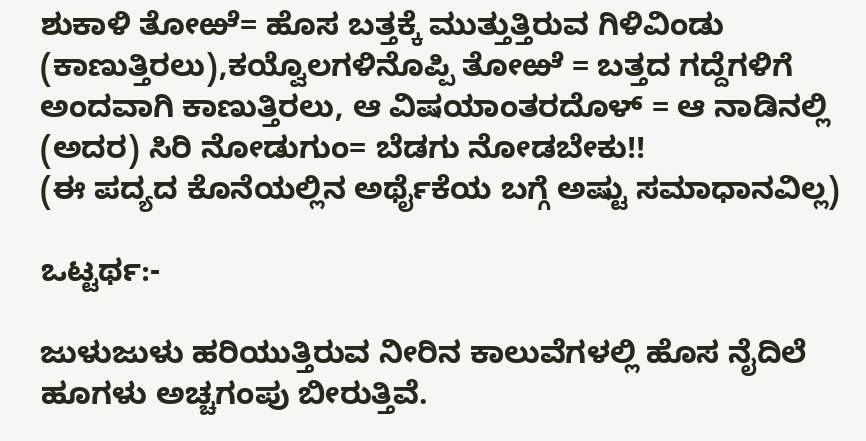ಶುಕಾಳಿ ತೋಱೆ= ಹೊಸ ಬತ್ತಕ್ಕೆ ಮುತ್ತುತ್ತಿರುವ ಗಿಳಿವಿಂಡು (ಕಾಣುತ್ತಿರಲು),ಕಯ್ವೊಲಗಳಿನೊಪ್ಪಿ ತೋಱೆ = ಬತ್ತದ ಗದ್ದೆಗಳಿಗೆ ಅಂದವಾಗಿ ಕಾಣುತ್ತಿರಲು, ಆ ವಿಷಯಾಂತರದೊಳ್ = ಆ ನಾಡಿನಲ್ಲಿ (ಅದರ) ಸಿರಿ ನೋಡುಗುಂ= ಬೆಡಗು ನೋಡಬೇಕು!!
(ಈ ಪದ್ಯದ ಕೊನೆಯಲ್ಲಿನ ಅರ್ಥೈಕೆಯ ಬಗ್ಗೆ ಅಷ್ಟು ಸಮಾಧಾನವಿಲ್ಲ)

ಒಟ್ಟರ್ಥ:-

ಜುಳುಜುಳು ಹರಿಯುತ್ತಿರುವ ನೀರಿನ ಕಾಲುವೆಗಳಲ್ಲಿ ಹೊಸ ನೈದಿಲೆ ಹೂಗಳು ಅಚ್ಚಗಂಪು ಬೀರುತ್ತಿವೆ.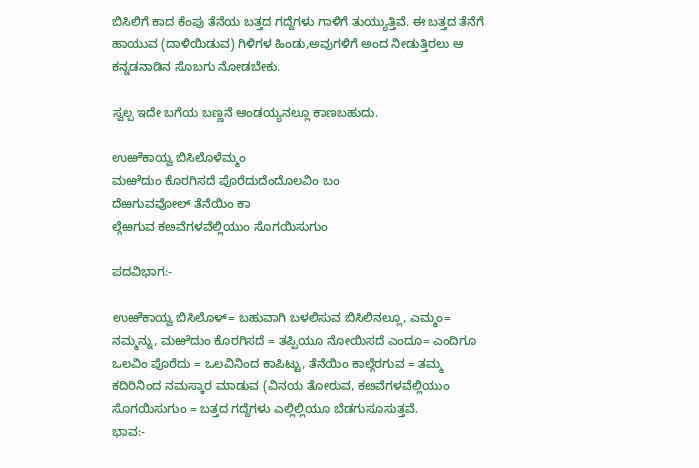ಬಿಸಿಲಿಗೆ ಕಾದ ಕೆಂಪು ತೆನೆಯ ಬತ್ತದ ಗದ್ದೆಗಳು ಗಾಳಿಗೆ ತುಯ್ಯುತ್ತಿವೆ. ಈ ಬತ್ತದ ತೆನೆಗೆ ಹಾಯುವ (ದಾಳಿಯಿಡುವ) ಗಿಳಿಗಳ ಹಿಂಡು,ಅವುಗಳಿಗೆ ಅಂದ ನೀಡುತ್ತಿರಲು ಆ ಕನ್ನಡನಾಡಿನ ಸೊಬಗು ನೋಡಬೇಕು.

ಸ್ವಲ್ಪ ಇದೇ ಬಗೆಯ ಬಣ್ಣನೆ ಆಂಡಯ್ಯನಲ್ಲೂ ಕಾಣಬಹುದು.

ಉಱೆಕಾಯ್ವ ಬಿಸಿಲೊಳೆಮ್ಮಂ
ಮಱೆದುಂ ಕೊರಗಿಸದೆ ಪೊರೆದುದೆಂದೊಲವಿಂ ಬಂ
ದೆಱಗುವವೋಲ್ ತೆನೆಯಿಂ ಕಾ
ಲ್ಗೆಱಗುವ ಕೞವೆಗಳವೆಲ್ಲಿಯುಂ ಸೊಗಯಿಸುಗುಂ

ಪದವಿಭಾಗ:-

ಉಱೆಕಾಯ್ವ ಬಿಸಿಲೊಳ್= ಬಹುವಾಗಿ ಬಳಲಿಸುವ ಬಿಸಿಲಿನಲ್ಲೂ, ಎಮ್ಮಂ= ನಮ್ಮನ್ನು, ಮಱೆದುಂ ಕೊರಗಿಸದೆ = ತಪ್ಪಿಯೂ ನೋಯಿಸದೆ ಎಂದೂ= ಎಂದಿಗೂ ಒಲವಿಂ ಪೊರೆದು = ಒಲವಿನಿಂದ ಕಾಪಿಟ್ಟು, ತೆನೆಯಿಂ ಕಾಲ್ಗೆರಗುವ = ತಮ್ಮ ಕದಿರಿನಿಂದ ನಮಸ್ಕಾರ ಮಾಡುವ (ವಿನಯ ತೋರುವ, ಕೞವೆಗಳವೆಲ್ಲಿಯುಂ ಸೊಗಯಿಸುಗುಂ = ಬತ್ತದ ಗದ್ದೆಗಳು ಎಲ್ಲಿಲ್ಲಿಯೂ ಬೆಡಗುಸೂಸುತ್ತವೆ.
ಭಾವ:-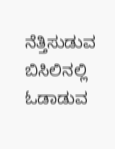ನೆತ್ತಿಸುಡುವ ಬಿಸಿಲಿನಲ್ಲಿ ಓಡಾಡುವ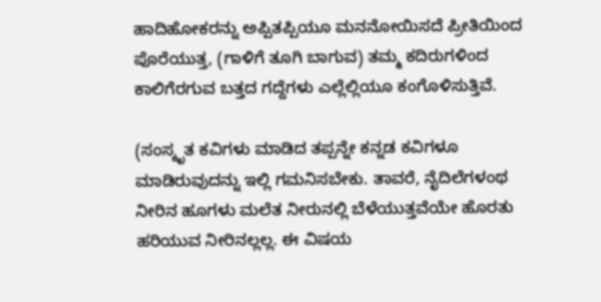ಹಾದಿಹೋಕರನ್ನು ಅಪ್ಪಿತಪ್ಪಿಯೂ ಮನನೋಯಿಸದೆ ಪ್ರೀತಿಯಿಂದ ಪೊರೆಯುತ್ತ, (ಗಾಳಿಗೆ ತೂಗಿ ಬಾಗುವ) ತಮ್ಮ ಕದಿರುಗಳಿಂದ ಕಾಲಿಗೆರಗುವ ಬತ್ತದ ಗದ್ದೆಗಳು ಎಲ್ಲೆಲ್ಲಿಯೂ ಕಂಗೊಳಿಸುತ್ತಿವೆ.

(ಸಂಸ್ಕೃತ ಕವಿಗಳು ಮಾಡಿದ ತಪ್ಪನ್ನೇ ಕನ್ನಡ ಕವಿಗಳೂ ಮಾಡಿರುವುದನ್ನು ಇಲ್ಲಿ ಗಮನಿಸಬೇಕು. ತಾವರೆ, ನೈದಿಲೆಗಳಂಥ ನೀರಿನ ಹೂಗಳು ಮಲೆತ ನೀರುನಲ್ಲಿ ಬೆಳೆಯುತ್ತವೆಯೇ ಹೊರತು ಹರಿಯುವ ನೀರಿನಲ್ಲಲ್ಲ. ಈ ವಿಷಯ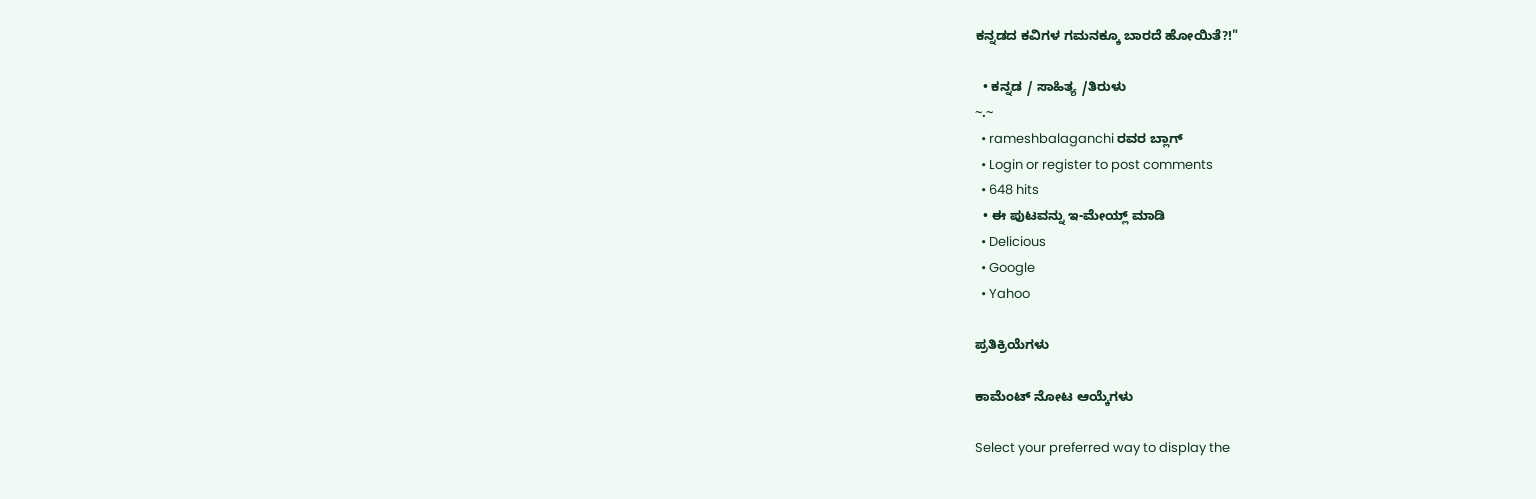ಕನ್ನಡದ ಕವಿಗಳ ಗಮನಕ್ಕೂ ಬಾರದೆ ಹೋಯಿತೆ?!"

  • ಕನ್ನಡ / ಸಾಹಿತ್ಯ /ತಿರುಳು
~.~
  • rameshbalaganchi ರವರ ಬ್ಲಾಗ್
  • Login or register to post comments
  • 648 hits
  • ಈ ಪುಟವನ್ನು ಇ-ಮೇಯ್ಲ್ ಮಾಡಿ
  • Delicious
  • Google
  • Yahoo

ಪ್ರತಿಕ್ರಿಯೆಗಳು

ಕಾಮೆಂಟ್ ನೋಟ ಆಯ್ಕೆಗಳು

Select your preferred way to display the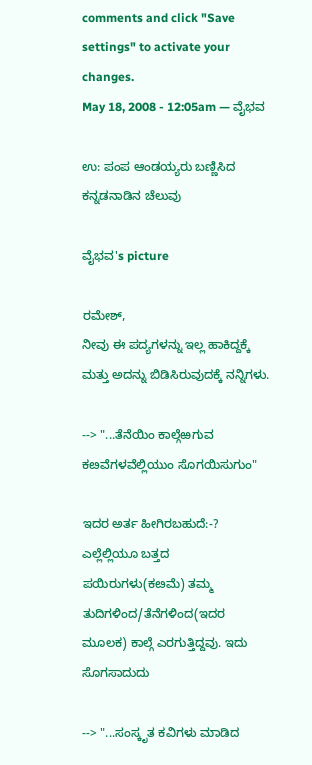comments and click "Save settings" to activate your changes.
May 18, 2008 - 12:05am — ವೈಭವ

ಉ: ಪಂಪ ಆಂಡಯ್ಯರು ಬಣ್ಣಿಸಿದ ಕನ್ನಡನಾಡಿನ ಚೆಲುವು

ವೈಭವ's picture

ರಮೇಶ್,
ನೀವು ಈ ಪದ್ಯಗಳನ್ನು ಇಲ್ಲ ಹಾಕಿದ್ದಕ್ಕೆ ಮತ್ತು ಅದನ್ನು ಬಿಡಿಸಿರುವುದಕ್ಕೆ ನನ್ನಿಗಳು.

--> "...ತೆನೆಯಿಂ ಕಾಲ್ಗೆಱಗುವ ಕೞವೆಗಳವೆಲ್ಲಿಯುಂ ಸೊಗಯಿಸುಗುಂ"

ಇದರ ಅರ್ತ ಹೀಗಿರಬಹುದೆ:-?
ಎಲ್ಲೆಲ್ಲಿಯೂ ಬತ್ತದ ಪಯಿರುಗಳು(ಕೞಮೆ) ತಮ್ಮ ತುದಿಗಳಿಂದ/ತೆನೆಗಳಿಂದ(ಇದರ ಮೂಲಕ) ಕಾಲ್ಗೆ ಎರಗುತ್ತಿದ್ದವು. ಇದು ಸೊಗಸಾದುದು

--> "...ಸಂಸ್ಕೃತ ಕವಿಗಳು ಮಾಡಿದ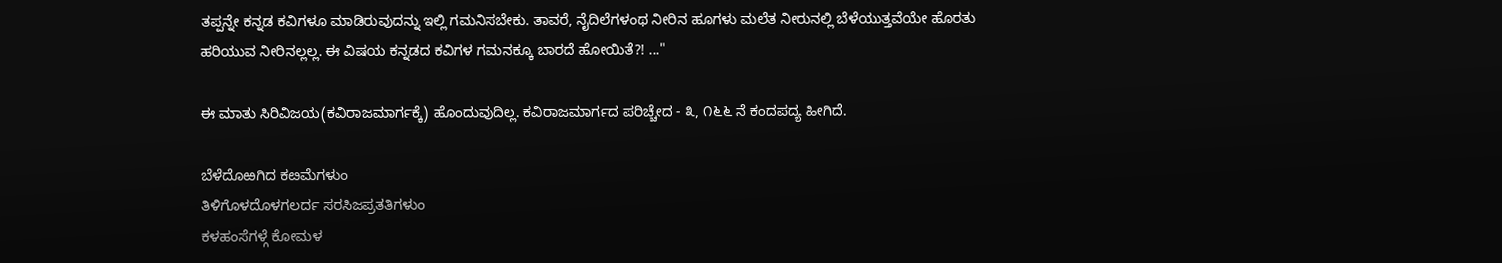ತಪ್ಪನ್ನೇ ಕನ್ನಡ ಕವಿಗಳೂ ಮಾಡಿರುವುದನ್ನು ಇಲ್ಲಿ ಗಮನಿಸಬೇಕು. ತಾವರೆ, ನೈದಿಲೆಗಳಂಥ ನೀರಿನ ಹೂಗಳು ಮಲೆತ ನೀರುನಲ್ಲಿ ಬೆಳೆಯುತ್ತವೆಯೇ ಹೊರತು ಹರಿಯುವ ನೀರಿನಲ್ಲಲ್ಲ. ಈ ವಿಷಯ ಕನ್ನಡದ ಕವಿಗಳ ಗಮನಕ್ಕೂ ಬಾರದೆ ಹೋಯಿತೆ?! ..."

ಈ ಮಾತು ಸಿರಿವಿಜಯ(ಕವಿರಾಜಮಾರ್ಗಕ್ಕೆ) ಹೊಂದುವುದಿಲ್ಲ. ಕವಿರಾಜಮಾರ್ಗದ ಪರಿಚ್ಚೇದ - ೩, ೧೬೬ ನೆ ಕಂದಪದ್ಯ ಹೀಗಿದೆ.

ಬೆಳೆದೊಱಗಿದ ಕೞಮೆಗಳುಂ
ತಿಳಿಗೊಳದೊಳಗಲರ್ದ ಸರಸಿಜಪ್ರತತಿಗಳುಂ
ಕಳಹಂಸೆಗಳ್ಗೆ ಕೋಮಳ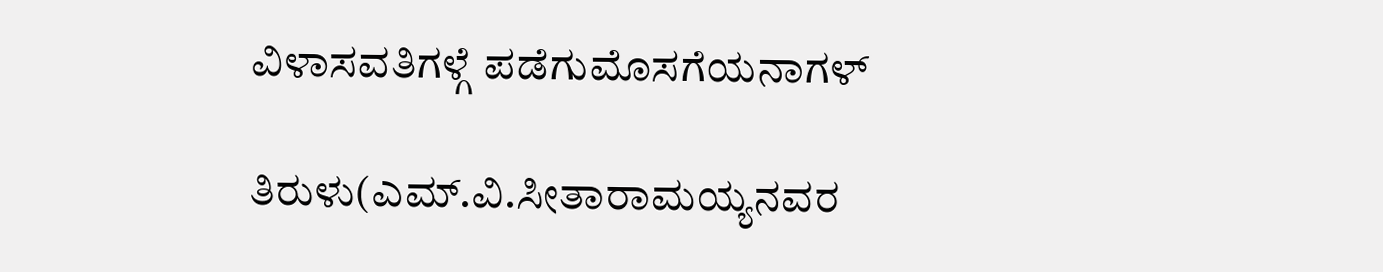ವಿಳಾಸವತಿಗಳ್ಗೆ ಪಡೆಗುಮೊಸಗೆಯನಾಗಳ್

ತಿರುಳು(ಎಮ್.ವಿ.ಸೀತಾರಾಮಯ್ಯನವರ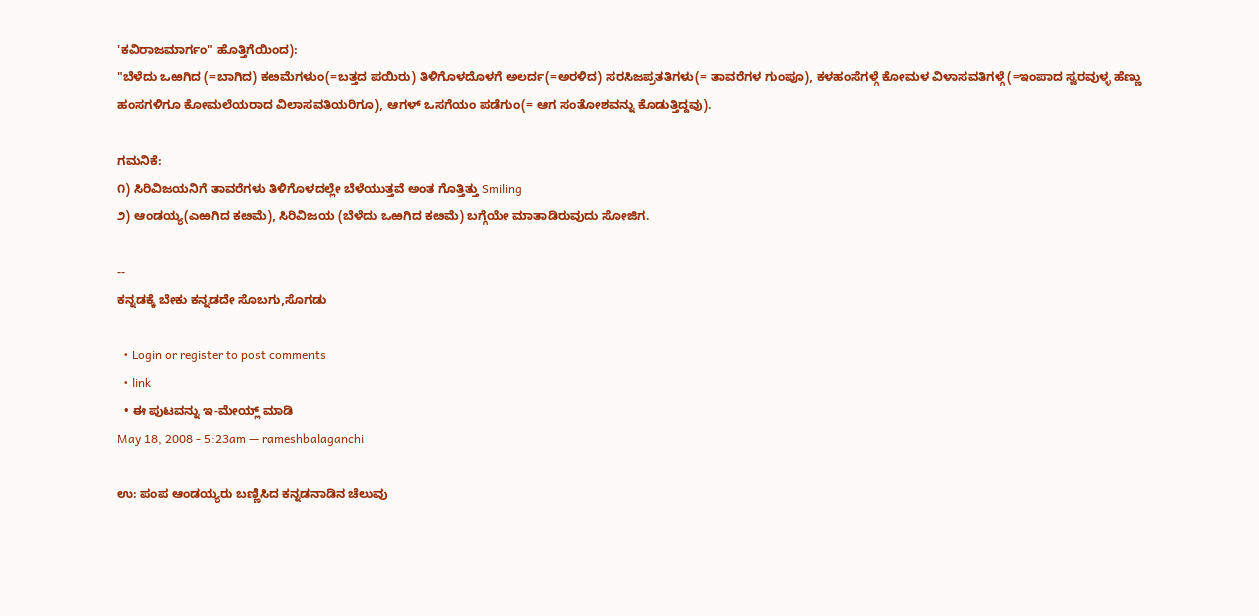'ಕವಿರಾಜಮಾರ್ಗಂ" ಹೊತ್ತಿಗೆಯಿಂದ):
"ಬೆಳೆದು ಒಱಗಿದ (=ಬಾಗಿದ) ಕೞಮೆಗಳುಂ(=ಬತ್ತದ ಪಯಿರು) ತಿಳಿಗೊಳದೊಳಗೆ ಅಲರ್ದ(=ಅರಳಿದ) ಸರಸಿಜಪ್ರತತಿಗಳು(= ತಾವರೆಗಳ ಗುಂಪೂ), ಕಳಹಂಸೆಗಳ್ಗೆ ಕೋಮಳ ವಿಳಾಸವತಿಗಳ್ಗೆ (=ಇಂಪಾದ ಸ್ವರವುಳ್ಳ ಹೆಣ್ಣು ಹಂಸಗಳಿಗೂ ಕೋಮಲೆಯರಾದ ವಿಲಾಸವತಿಯರಿಗೂ), ಆಗಳ್ ಒಸಗೆಯಂ ಪಡೆಗುಂ(= ಆಗ ಸಂತೋಶವನ್ನು ಕೊಡುತ್ತಿದ್ದವು).

ಗಮನಿಕೆ:
೧) ಸಿರಿವಿಜಯನಿಗೆ ತಾವರೆಗಳು ತಿಳಿಗೊಳದಲ್ಲೇ ಬೆಳೆಯುತ್ತವೆ ಅಂತ ಗೊತ್ತಿತ್ತು Smiling
೨) ಆಂಡಯ್ಯ(ಎಱಗಿದ ಕೞಮೆ), ಸಿರಿವಿಜಯ (ಬೆಳೆದು ಒಱಗಿದ ಕೞಮೆ) ಬಗ್ಗೆಯೇ ಮಾತಾಡಿರುವುದು ಸೋಜಿಗ.

--
ಕನ್ನಡಕ್ಕೆ ಬೇಕು ಕನ್ನಡದೇ ಸೊಬಗು,ಸೊಗಡು

  • Login or register to post comments
  • link
  • ಈ ಪುಟವನ್ನು ಇ-ಮೇಯ್ಲ್ ಮಾಡಿ
May 18, 2008 - 5:23am — rameshbalaganchi

ಉ: ಪಂಪ ಆಂಡಯ್ಯರು ಬಣ್ಣಿಸಿದ ಕನ್ನಡನಾಡಿನ ಚೆಲುವು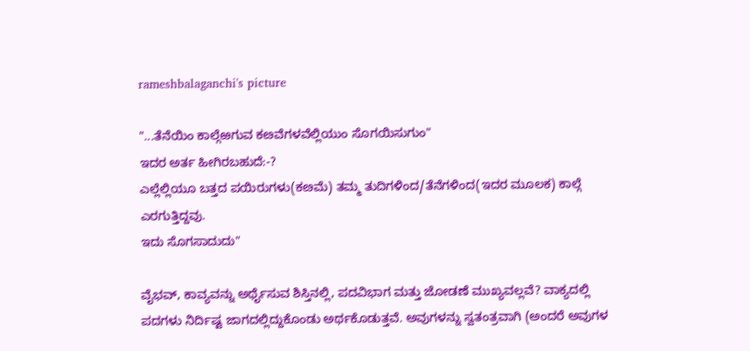rameshbalaganchi's picture

"...ತೆನೆಯಿಂ ಕಾಲ್ಗೆಱಗುವ ಕೞವೆಗಳವೆಲ್ಲಿಯುಂ ಸೊಗಯಿಸುಗುಂ"
ಇದರ ಅರ್ತ ಹೀಗಿರಬಹುದೆ:-?
ಎಲ್ಲೆಲ್ಲಿಯೂ ಬತ್ತದ ಪಯಿರುಗಳು(ಕೞಮೆ) ತಮ್ಮ ತುದಿಗಳಿಂದ/ತೆನೆಗಳಿಂದ(ಇದರ ಮೂಲಕ) ಕಾಲ್ಗೆ ಎರಗುತ್ತಿದ್ದವು.
ಇದು ಸೊಗಸಾದುದು"

ವೈಭವ್, ಕಾವ್ಯವನ್ನು ಅರ್ಥೈಸುವ ಶಿಸ್ತಿನಲ್ಲಿ, ಪದವಿಭಾಗ ಮತ್ತು ಜೋಡಣೆ ಮುಖ್ಯವಲ್ಲವೆ? ವಾಕ್ಯದಲ್ಲಿ ಪದಗಳು ನಿರ್ದಿಷ್ಟ ಜಾಗದಲ್ಲಿದ್ದುಕೊಂಡು ಅರ್ಥಕೊಡುತ್ತವೆ. ಅವುಗಳನ್ನು ಸ್ವತಂತ್ರವಾಗಿ (ಅಂದರೆ ಅವುಗಳ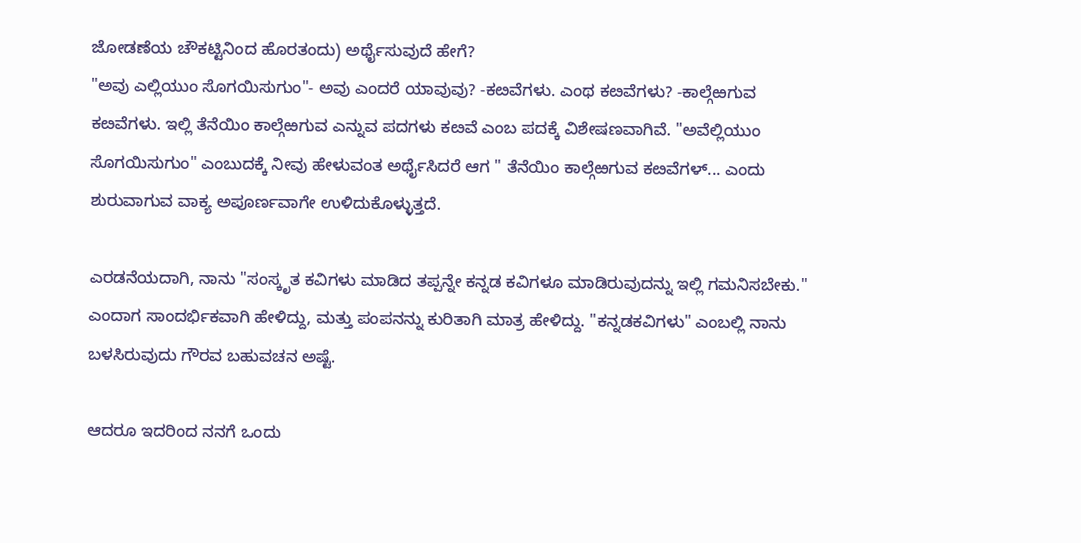ಜೋಡಣೆಯ ಚೌಕಟ್ಟಿನಿಂದ ಹೊರತಂದು) ಅರ್ಥೈಸುವುದೆ ಹೇಗೆ?
"ಅವು ಎಲ್ಲಿಯುಂ ಸೊಗಯಿಸುಗುಂ"- ಅವು ಎಂದರೆ ಯಾವುವು? -ಕೞವೆಗಳು. ಎಂಥ ಕೞವೆಗಳು? -ಕಾಲ್ಗೆಱಗುವ ಕೞವೆಗಳು. ಇಲ್ಲಿ ತೆನೆಯಿಂ ಕಾಲ್ಗೆಱಗುವ ಎನ್ನುವ ಪದಗಳು ಕೞವೆ ಎಂಬ ಪದಕ್ಕೆ ವಿಶೇಷಣವಾಗಿವೆ. "ಅವೆಲ್ಲಿಯುಂ ಸೊಗಯಿಸುಗುಂ" ಎಂಬುದಕ್ಕೆ ನೀವು ಹೇಳುವಂತ ಅರ್ಥೈಸಿದರೆ ಆಗ " ತೆನೆಯಿಂ ಕಾಲ್ಗೆಱಗುವ ಕೞವೆಗಳ್... ಎಂದು ಶುರುವಾಗುವ ವಾಕ್ಯ ಅಪೂರ್ಣವಾಗೇ ಉಳಿದುಕೊಳ್ಳುತ್ತದೆ.

ಎರಡನೆಯದಾಗಿ, ನಾನು "ಸಂಸ್ಕೃತ ಕವಿಗಳು ಮಾಡಿದ ತಪ್ಪನ್ನೇ ಕನ್ನಡ ಕವಿಗಳೂ ಮಾಡಿರುವುದನ್ನು ಇಲ್ಲಿ ಗಮನಿಸಬೇಕು." ಎಂದಾಗ ಸಾಂದರ್ಭಿಕವಾಗಿ ಹೇಳಿದ್ದು, ಮತ್ತು ಪಂಪನನ್ನು ಕುರಿತಾಗಿ ಮಾತ್ರ ಹೇಳಿದ್ದು. "ಕನ್ನಡಕವಿಗಳು" ಎಂಬಲ್ಲಿ ನಾನು ಬಳಸಿರುವುದು ಗೌರವ ಬಹುವಚನ ಅಷ್ಟೆ.

ಆದರೂ ಇದರಿಂದ ನನಗೆ ಒಂದು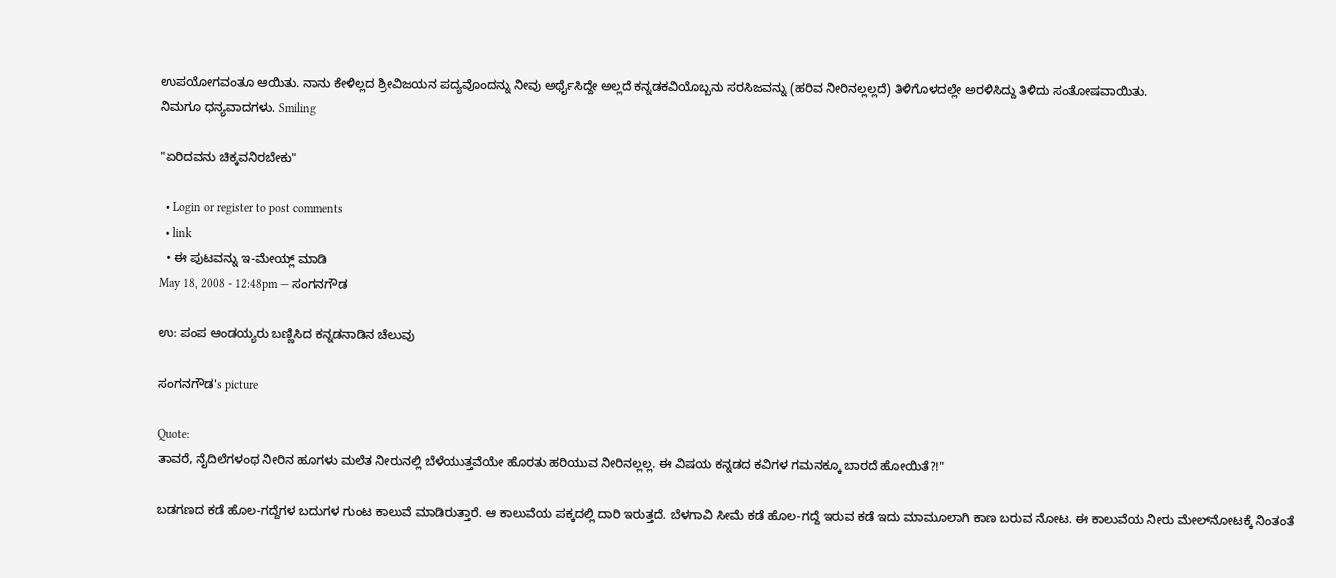ಉಪಯೋಗವಂತೂ ಆಯಿತು. ನಾನು ಕೇಳಿಲ್ಲದ ಶ್ರೀವಿಜಯನ ಪದ್ಯವೊಂದನ್ನು ನೀವು ಅರ್ಥೈಸಿದ್ದೇ ಅಲ್ಲದೆ ಕನ್ನಡಕವಿಯೊಬ್ಬನು ಸರಸಿಜವನ್ನು (ಹರಿವ ನೀರಿನಲ್ಲಲ್ಲದೆ) ತಿಳಿಗೊಳದಲ್ಲೇ ಅರಳಿಸಿದ್ದು ತಿಳಿದು ಸಂತೋಷವಾಯಿತು.
ನಿಮಗೂ ಧನ್ಯವಾದಗಳು. Smiling

"ಏರಿದವನು ಚಿಕ್ಕವನಿರಬೇಕು"

  • Login or register to post comments
  • link
  • ಈ ಪುಟವನ್ನು ಇ-ಮೇಯ್ಲ್ ಮಾಡಿ
May 18, 2008 - 12:48pm — ಸಂಗನಗೌಡ

ಉ: ಪಂಪ ಆಂಡಯ್ಯರು ಬಣ್ಣಿಸಿದ ಕನ್ನಡನಾಡಿನ ಚೆಲುವು

ಸಂಗನಗೌಡ's picture

Quote:
ತಾವರೆ, ನೈದಿಲೆಗಳಂಥ ನೀರಿನ ಹೂಗಳು ಮಲೆತ ನೀರುನಲ್ಲಿ ಬೆಳೆಯುತ್ತವೆಯೇ ಹೊರತು ಹರಿಯುವ ನೀರಿನಲ್ಲಲ್ಲ. ಈ ವಿಷಯ ಕನ್ನಡದ ಕವಿಗಳ ಗಮನಕ್ಕೂ ಬಾರದೆ ಹೋಯಿತೆ?!"

ಬಡಗಣದ ಕಡೆ ಹೊಲ-ಗದ್ದೆಗಳ ಬದುಗಳ ಗುಂಟ ಕಾಲುವೆ ಮಾಡಿರುತ್ತಾರೆ. ಆ ಕಾಲುವೆಯ ಪಕ್ಕದಲ್ಲಿ ದಾರಿ ಇರುತ್ತದೆ. ಬೆಳಗಾವಿ ಸೀಮೆ ಕಡೆ ಹೊಲ-ಗದ್ದೆ ಇರುವ ಕಡೆ ಇದು ಮಾಮೂಲಾಗಿ ಕಾಣ ಬರುವ ನೋಟ. ಈ ಕಾಲುವೆಯ ನೀರು ಮೇಲ್‍ನೋಟಕ್ಕೆ ನಿಂತಂತೆ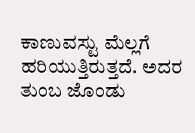ಕಾಣುವಸ್ಟು ಮೆಲ್ಲಗೆ ಹರಿಯುತ್ತಿರುತ್ತದೆ. ಅದರ ತುಂಬ ಜೊಂಡು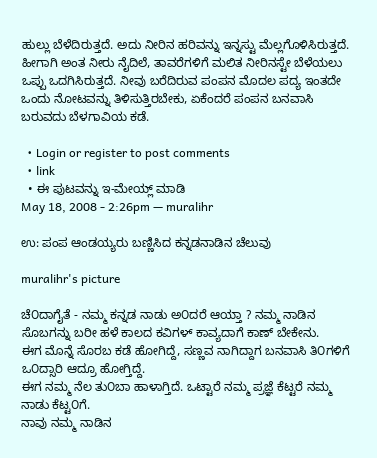ಹುಲ್ಲು ಬೆಳೆದಿರುತ್ತದೆ. ಅದು ನೀರಿನ ಹರಿವನ್ನು ಇನ್ನಸ್ಟು ಮೆಲ್ಲಗೊಳಿಸಿರುತ್ತದೆ. ಹೀಗಾಗಿ ಅಂತ ನೀರು ನೈದಿಲೆ, ತಾವರೆಗಳಿಗೆ ಮಲಿತ ನೀರಿನಸ್ಟೇ ಬೆಳೆಯಲು ಒಪ್ಪು ಒದಗಿಸಿರುತ್ತದೆ. ನೀವು ಬರೆದಿರುವ ಪಂಪನ ಮೊದಲ ಪದ್ಯ ಇಂತದೇ ಒಂದು ನೋಟವನ್ನು ತಿಳಿಸುತ್ತಿರಬೇಕು, ಏಕೆಂದರೆ ಪಂಪನ ಬನವಾಸಿ ಬರುವದು ಬೆಳಗಾವಿಯ ಕಡೆ.

  • Login or register to post comments
  • link
  • ಈ ಪುಟವನ್ನು ಇ-ಮೇಯ್ಲ್ ಮಾಡಿ
May 18, 2008 - 2:26pm — muralihr

ಉ: ಪಂಪ ಆಂಡಯ್ಯರು ಬಣ್ಣಿಸಿದ ಕನ್ನಡನಾಡಿನ ಚೆಲುವು

muralihr's picture

ಚೆ೦ದಾಗೈತೆ - ನಮ್ಮ ಕನ್ನಡ ನಾಡು ಅ೦ದರೆ ಆಯ್ತಾ ? ನಮ್ಮ ನಾಡಿನ ಸೊಬಗನ್ನು ಬರೀ ಹಳೆ ಕಾಲದ ಕವಿಗಳ್ ಕಾವ್ಯದಾಗೆ ಕಾಣ್ ಬೇಕೇನು.
ಈಗ ಮೊನ್ನೆ ಸೊರಬ ಕಡೆ ಹೋಗಿದ್ದೆ, ಸಣ್ಣವ ನಾಗಿದ್ದಾಗ ಬನವಾಸಿ ತಿ೦ಗಳಿಗೆ ಒ೦ದ್ಸಾರಿ ಆದ್ರೂ ಹೋಗ್ತಿದ್ದೆ.
ಈಗ ನಮ್ಮ ನೆಲ ತು೦ಬಾ ಹಾಳಾಗ್ತಿದೆ. ಒಟ್ಟಾರೆ ನಮ್ಮ ಪ್ರಜ್ಞೆ ಕೆಟ್ಟರೆ ನಮ್ಮ ನಾಡು ಕೆಟ್ಟ೦ಗೆ.
ನಾವು ನಮ್ಮ ನಾಡಿನ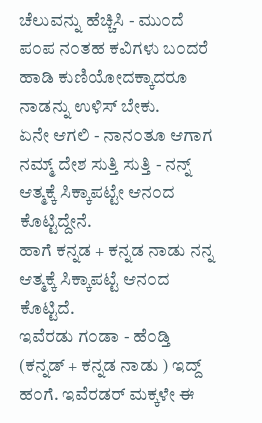ಚೆಲುವನ್ನು ಹೆಚ್ಚಿಸಿ - ಮು೦ದೆ ಪ೦ಪ ನ೦ತಹ ಕವಿಗಳು ಬ೦ದರೆ ಹಾಡಿ ಕುಣಿಯೋದಕ್ಕಾದರೂ ನಾಡನ್ನು ಉಳಿಸ್ ಬೇಕು.
ಏನೇ ಆಗಲಿ - ನಾನ೦ತೂ ಆಗಾಗ ನಮ್ಮ್ ದೇಶ ಸುತ್ತಿ ಸುತ್ತಿ - ನನ್ನ್ ಆತ್ಮಕ್ಕೆ ಸಿಕ್ಕಾಪಟ್ಟೇ ಆನ೦ದ ಕೊಟ್ಟಿದ್ದೇನೆ.
ಹಾಗೆ ಕನ್ನಡ + ಕನ್ನಡ ನಾಡು ನನ್ನ ಆತ್ಮಕ್ಕೆ ಸಿಕ್ಕಾಪಟ್ಟೆ ಆನ೦ದ ಕೊಟ್ಟಿದೆ.
ಇವೆರಡು ಗ೦ಡಾ - ಹೆ೦ಡ್ತಿ (ಕನ್ನಡ್ + ಕನ್ನಡ ನಾಡು ) ಇದ್ದ್ ಹ೦ಗೆ. ಇವೆರಡರ್ ಮಕ್ಕಳೇ ಈ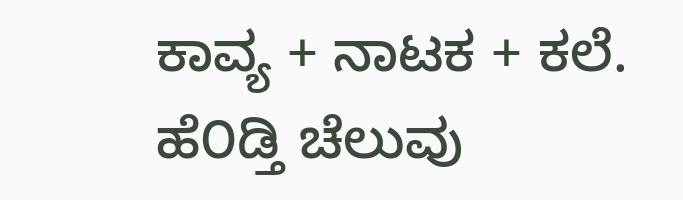ಕಾವ್ಯ + ನಾಟಕ + ಕಲೆ.
ಹೆ೦ಡ್ತಿ ಚೆಲುವು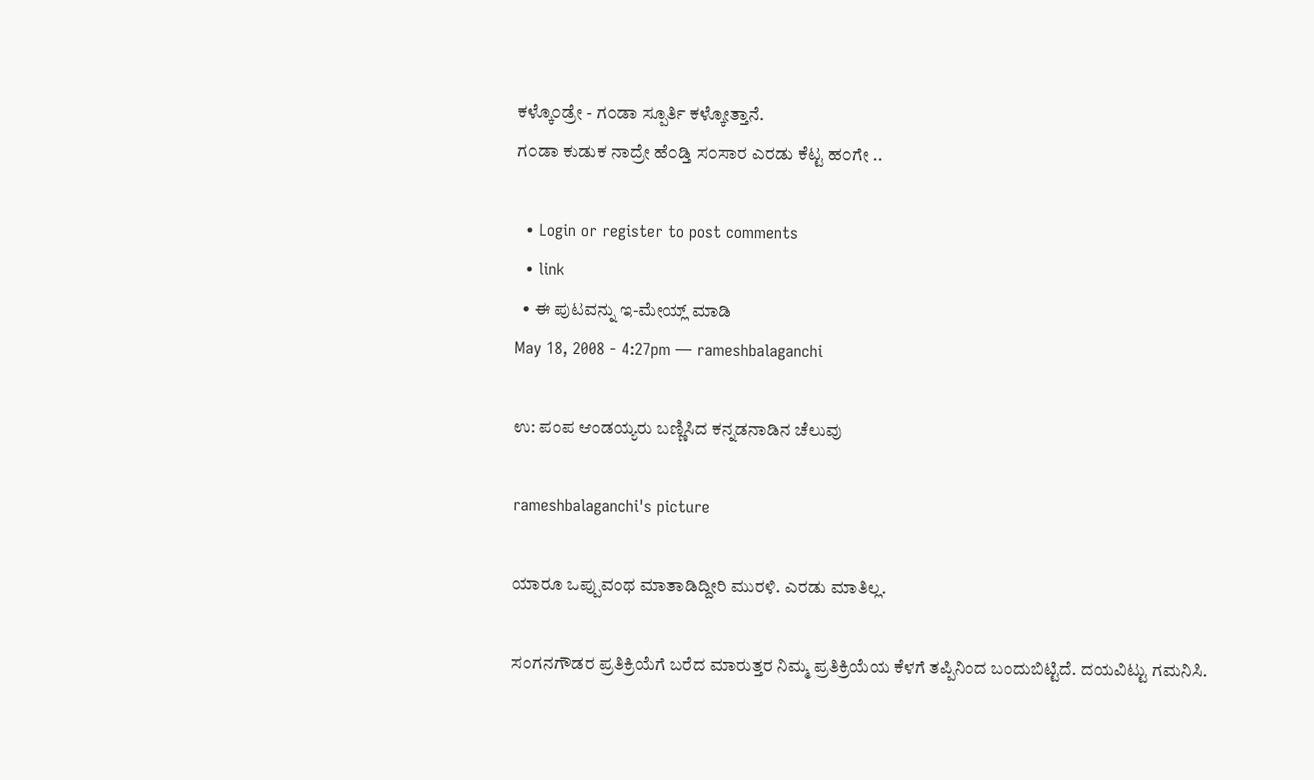ಕಳ್ಕೊ೦ಡ್ರೇ - ಗ೦ಡಾ ಸ್ಪೂರ್ತಿ ಕಳ್ಕೋತ್ತಾನೆ.
ಗ೦ಡಾ ಕುಡುಕ ನಾದ್ರೇ ಹೆ೦ಡ್ತಿ ಸ೦ಸಾರ ಎರಡು ಕೆಟ್ಟ ಹ೦ಗೇ ..

  • Login or register to post comments
  • link
  • ಈ ಪುಟವನ್ನು ಇ-ಮೇಯ್ಲ್ ಮಾಡಿ
May 18, 2008 - 4:27pm — rameshbalaganchi

ಉ: ಪಂಪ ಆಂಡಯ್ಯರು ಬಣ್ಣಿಸಿದ ಕನ್ನಡನಾಡಿನ ಚೆಲುವು

rameshbalaganchi's picture

ಯಾರೂ ಒಪ್ಪುವಂಥ ಮಾತಾಡಿದ್ದೀರಿ ಮುರಳಿ. ಎರಡು ಮಾತಿಲ್ಲ.

ಸಂಗನಗೌಡರ ಪ್ರತಿಕ್ರಿಯೆಗೆ ಬರೆದ ಮಾರುತ್ತರ ನಿಮ್ಮ ಪ್ರತಿಕ್ರಿಯೆಯ ಕೆಳಗೆ ತಪ್ಪಿನಿಂದ ಬಂದುಬಿಟ್ಟಿದೆ. ದಯವಿಟ್ಟು ಗಮನಿಸಿ.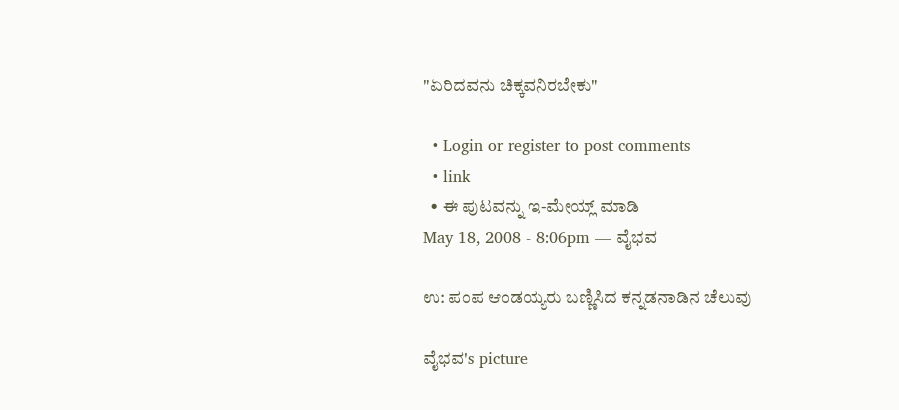"ಏರಿದವನು ಚಿಕ್ಕವನಿರಬೇಕು"

  • Login or register to post comments
  • link
  • ಈ ಪುಟವನ್ನು ಇ-ಮೇಯ್ಲ್ ಮಾಡಿ
May 18, 2008 - 8:06pm — ವೈಭವ

ಉ: ಪಂಪ ಆಂಡಯ್ಯರು ಬಣ್ಣಿಸಿದ ಕನ್ನಡನಾಡಿನ ಚೆಲುವು

ವೈಭವ's picture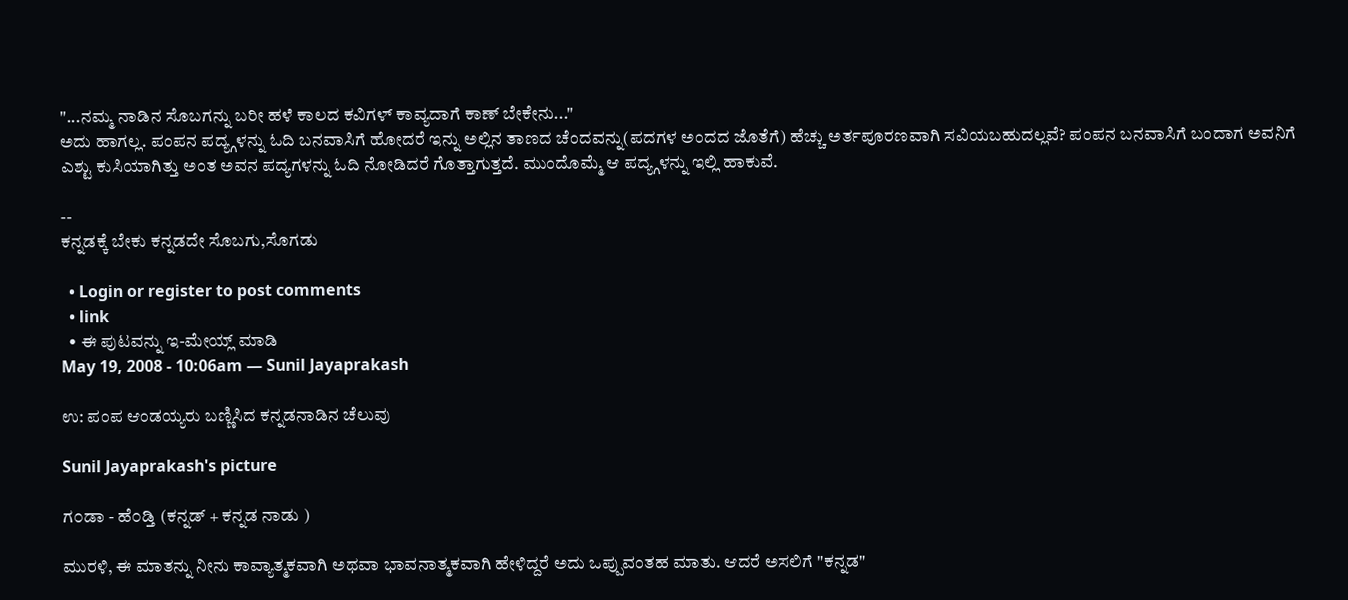"...ನಮ್ಮ ನಾಡಿನ ಸೊಬಗನ್ನು ಬರೀ ಹಳೆ ಕಾಲದ ಕವಿಗಳ್ ಕಾವ್ಯದಾಗೆ ಕಾಣ್ ಬೇಕೇನು..."
ಅದು ಹಾಗಲ್ಲ. ಪಂಪನ ಪದ್ಯ್ಗಳನ್ನು ಓದಿ ಬನವಾಸಿಗೆ ಹೋದರೆ ಇನ್ನು ಅಲ್ಲಿನ ತಾಣದ ಚೆಂದವನ್ನು(ಪದಗಳ ಅಂದದ ಜೊತೆಗೆ) ಹೆಚ್ಚು ಅರ್ತಪೂರಣವಾಗಿ ಸವಿಯಬಹುದಲ್ಲವೆ? ಪಂಪನ ಬನವಾಸಿಗೆ ಬಂದಾಗ ಅವನಿಗೆ ಎಶ್ಟು ಕುಸಿಯಾಗಿತ್ತು ಅಂತ ಅವನ ಪದ್ಯಗಳನ್ನು ಓದಿ ನೋಡಿದರೆ ಗೊತ್ತಾಗುತ್ತದೆ. ಮುಂದೊಮ್ಮೆ ಆ ಪದ್ಯ್ಗಳನ್ನು ಇಲ್ಲಿ ಹಾಕುವೆ.

--
ಕನ್ನಡಕ್ಕೆ ಬೇಕು ಕನ್ನಡದೇ ಸೊಬಗು,ಸೊಗಡು

  • Login or register to post comments
  • link
  • ಈ ಪುಟವನ್ನು ಇ-ಮೇಯ್ಲ್ ಮಾಡಿ
May 19, 2008 - 10:06am — Sunil Jayaprakash

ಉ: ಪಂಪ ಆಂಡಯ್ಯರು ಬಣ್ಣಿಸಿದ ಕನ್ನಡನಾಡಿನ ಚೆಲುವು

Sunil Jayaprakash's picture

ಗ೦ಡಾ - ಹೆ೦ಡ್ತಿ (ಕನ್ನಡ್ + ಕನ್ನಡ ನಾಡು )

ಮುರಳಿ, ಈ ಮಾತನ್ನು ನೀನು ಕಾವ್ಯಾತ್ಮಕವಾಗಿ ಅಥವಾ ಭಾವನಾತ್ಮಕವಾಗಿ ಹೇಳಿದ್ದರೆ ಅದು ಒಪ್ಪುವಂತಹ ಮಾತು. ಆದರೆ ಅಸಲಿಗೆ "ಕನ್ನಡ"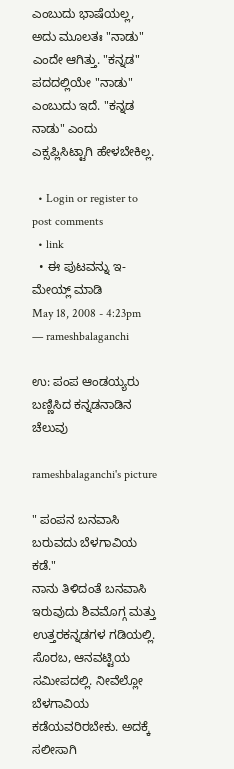ಎಂಬುದು ಭಾಷೆಯಲ್ಲ, ಅದು ಮೂಲತಃ "ನಾಡು" ಎಂದೇ ಆಗಿತ್ತು. "ಕನ್ನಡ" ಪದದಲ್ಲಿಯೇ "ನಾಡು" ಎಂಬುದು ಇದೆ. "ಕನ್ನಡ ನಾಡು" ಎಂದು ಎಕ್ಸಪ್ಲಿಸಿಟ್ಟಾಗಿ ಹೇಳಬೇಕಿಲ್ಲ.

  • Login or register to post comments
  • link
  • ಈ ಪುಟವನ್ನು ಇ-ಮೇಯ್ಲ್ ಮಾಡಿ
May 18, 2008 - 4:23pm — rameshbalaganchi

ಉ: ಪಂಪ ಆಂಡಯ್ಯರು ಬಣ್ಣಿಸಿದ ಕನ್ನಡನಾಡಿನ ಚೆಲುವು

rameshbalaganchi's picture

" ಪಂಪನ ಬನವಾಸಿ ಬರುವದು ಬೆಳಗಾವಿಯ ಕಡೆ."
ನಾನು ತಿಳಿದಂತೆ ಬನವಾಸಿ ಇರುವುದು ಶಿವಮೊಗ್ಗ ಮತ್ತು ಉತ್ತರಕನ್ನಡಗಳ ಗಡಿಯಲ್ಲಿ. ಸೊರಬ, ಆನವಟ್ಟಿಯ ಸಮೀಪದಲ್ಲಿ. ನೀವೆಲ್ಲೋ ಬೆಳಗಾವಿಯ ಕಡೆಯವರಿರಬೇಕು. ಅದಕ್ಕೆ ಸಲೀಸಾಗಿ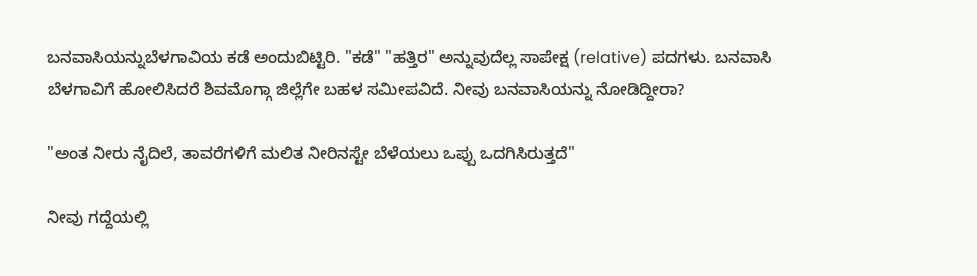ಬನವಾಸಿಯನ್ನುಬೆಳಗಾವಿಯ ಕಡೆ ಅಂದುಬಿಟ್ಟಿರಿ. "ಕಡೆ" "ಹತ್ತಿರ" ಅನ್ನುವುದೆಲ್ಲ ಸಾಪೇಕ್ಷ (relative) ಪದಗಳು. ಬನವಾಸಿ ಬೆಳಗಾವಿಗೆ ಹೋಲಿಸಿದರೆ ಶಿವಮೊಗ್ಗಾ ಜಿಲ್ಲೆಗೇ ಬಹಳ ಸಮೀಪವಿದೆ. ನೀವು ಬನವಾಸಿಯನ್ನು ನೋಡಿದ್ದೀರಾ?

"ಅಂತ ನೀರು ನೈದಿಲೆ, ತಾವರೆಗಳಿಗೆ ಮಲಿತ ನೀರಿನಸ್ಟೇ ಬೆಳೆಯಲು ಒಪ್ಪು ಒದಗಿಸಿರುತ್ತದೆ"

ನೀವು ಗದ್ದೆಯಲ್ಲಿ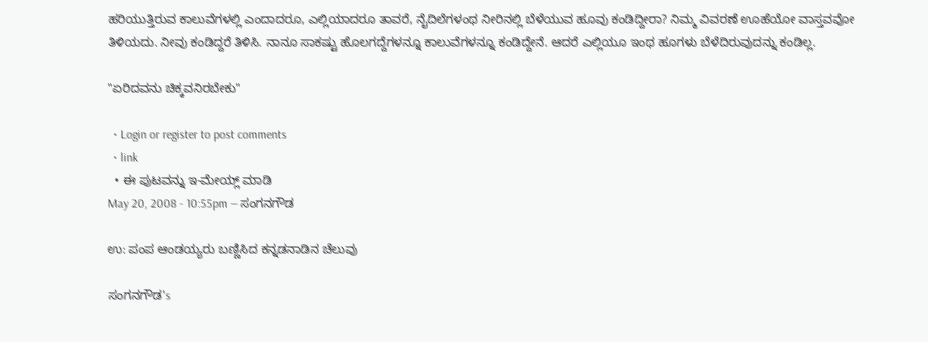ಹರಿಯುತ್ತಿರುವ ಕಾಲುವೆಗಳಲ್ಲಿ ಎಂದಾದರೂ, ಎಲ್ಲಿಯಾದರೂ ತಾವರೆ, ನೈದಿಲೆಗಳಂಥ ನೀರಿನಲ್ಲಿ ಬೆಳೆಯುವ ಹೂವು ಕಂಡಿದ್ದೀರಾ? ನಿಮ್ಮ ವಿವರಣೆ ಊಹೆಯೋ ವಾಸ್ತವವೋ ತಿಳಿಯದು. ನೀವು ಕಂಡಿದ್ದರೆ ತಿಳಿಸಿ. ನಾನೂ ಸಾಕಷ್ಟು ಹೊಲಗದ್ದೆಗಳನ್ನೂ ಕಾಲುವೆಗಳನ್ನೂ ಕಂಡಿದ್ದೇನೆ. ಆದರೆ ಎಲ್ಲಿಯೂ ಇಂಥ ಹೂಗಳು ಬೆಳೆದಿರುವುದನ್ನು ಕಂಡಿಲ್ಲ.

"ಏರಿದವನು ಚಿಕ್ಕವನಿರಬೇಕು"

  • Login or register to post comments
  • link
  • ಈ ಪುಟವನ್ನು ಇ-ಮೇಯ್ಲ್ ಮಾಡಿ
May 20, 2008 - 10:55pm — ಸಂಗನಗೌಡ

ಉ: ಪಂಪ ಆಂಡಯ್ಯರು ಬಣ್ಣಿಸಿದ ಕನ್ನಡನಾಡಿನ ಚೆಲುವು

ಸಂಗನಗೌಡ's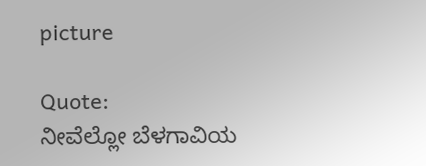picture

Quote:
ನೀವೆಲ್ಲೋ ಬೆಳಗಾವಿಯ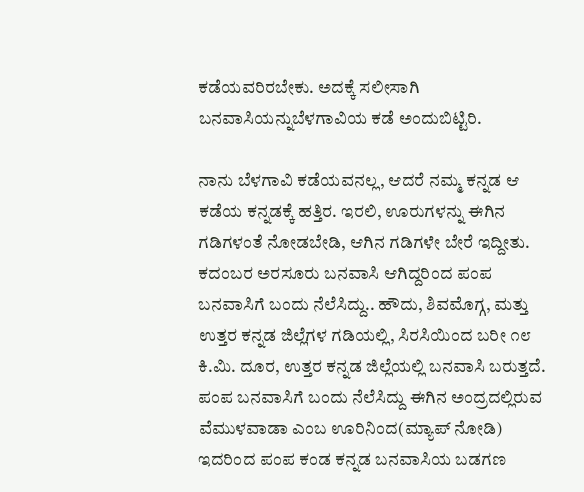ಕಡೆಯವರಿರಬೇಕು. ಅದಕ್ಕೆ ಸಲೀಸಾಗಿ ಬನವಾಸಿಯನ್ನುಬೆಳಗಾವಿಯ ಕಡೆ ಅಂದುಬಿಟ್ಟಿರಿ.

ನಾನು ಬೆಳಗಾವಿ ಕಡೆಯವನಲ್ಲ, ಆದರೆ ನಮ್ಮ ಕನ್ನಡ ಆ ಕಡೆಯ ಕನ್ನಡಕ್ಕೆ ಹತ್ತಿರ. ಇರಲಿ, ಊರುಗಳನ್ನು ಈಗಿನ ಗಡಿಗಳಂತೆ ನೋಡಬೇಡಿ, ಆಗಿನ ಗಡಿಗಳೇ ಬೇರೆ ಇದ್ದೀತು. ಕದಂಬರ ಅರಸೂರು ಬನವಾಸಿ ಆಗಿದ್ದರಿಂದ ಪಂಪ ಬನವಾಸಿಗೆ ಬಂದು ನೆಲೆಸಿದ್ದು.. ಹೌದು, ಶಿವಮೊಗ್ಗ, ಮತ್ತು ಉತ್ತರ ಕನ್ನಡ ಜಿಲ್ಲೆಗಳ ಗಡಿಯಲ್ಲಿ, ಸಿರಸಿಯಿಂದ ಬರೀ ೧೮ ಕಿ.ಮಿ. ದೂರ, ಉತ್ತರ ಕನ್ನಡ ಜಿಲ್ಲೆಯಲ್ಲಿ ಬನವಾಸಿ ಬರುತ್ತದೆ. ಪಂಪ ಬನವಾಸಿಗೆ ಬಂದು ನೆಲೆಸಿದ್ದು ಈಗಿನ ಅಂದ್ರದಲ್ಲಿರುವ ವೆಮುಳವಾಡಾ ಎಂಬ ಊರಿನಿಂದ(ಮ್ಯಾಪ್ ನೋಡಿ) ಇದರಿಂದ ಪಂಪ ಕಂಡ ಕನ್ನಡ ಬನವಾಸಿಯ ಬಡಗಣ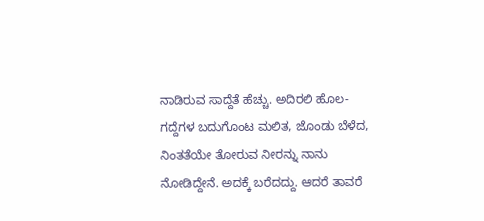ನಾಡಿರುವ ಸಾದ್ದೆತೆ ಹೆಚ್ಚು. ಅದಿರಲಿ ಹೊಲ-ಗದ್ದೆಗಳ ಬದುಗೊಂಟ ಮಲಿತ, ಜೊಂಡು ಬೆಳೆದ, ನಿಂತತೆಯೇ ತೋರುವ ನೀರನ್ನು ನಾನು ನೋಡಿದ್ದೇನೆ. ಅದಕ್ಕೆ ಬರೆದದ್ದು. ಆದರೆ ತಾವರೆ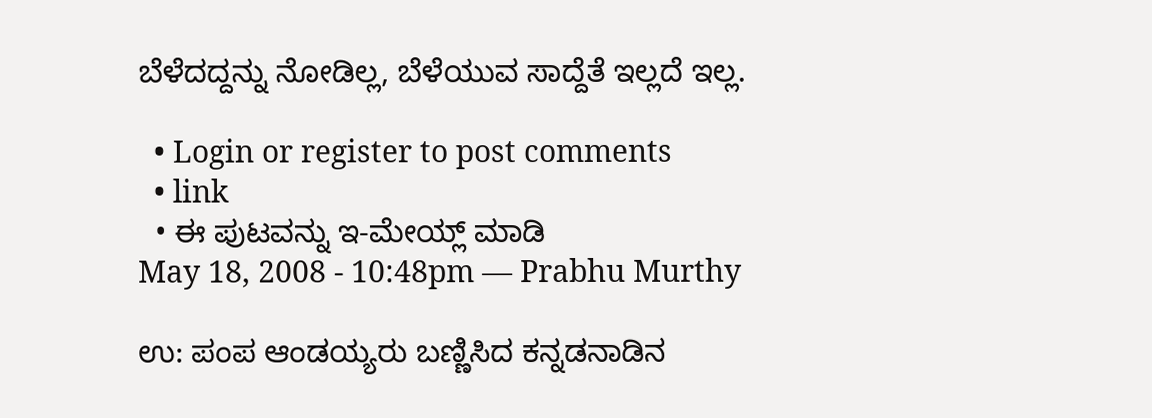ಬೆಳೆದದ್ದನ್ನು ನೋಡಿಲ್ಲ, ಬೆಳೆಯುವ ಸಾದ್ದೆತೆ ಇಲ್ಲದೆ ಇಲ್ಲ.

  • Login or register to post comments
  • link
  • ಈ ಪುಟವನ್ನು ಇ-ಮೇಯ್ಲ್ ಮಾಡಿ
May 18, 2008 - 10:48pm — Prabhu Murthy

ಉ: ಪಂಪ ಆಂಡಯ್ಯರು ಬಣ್ಣಿಸಿದ ಕನ್ನಡನಾಡಿನ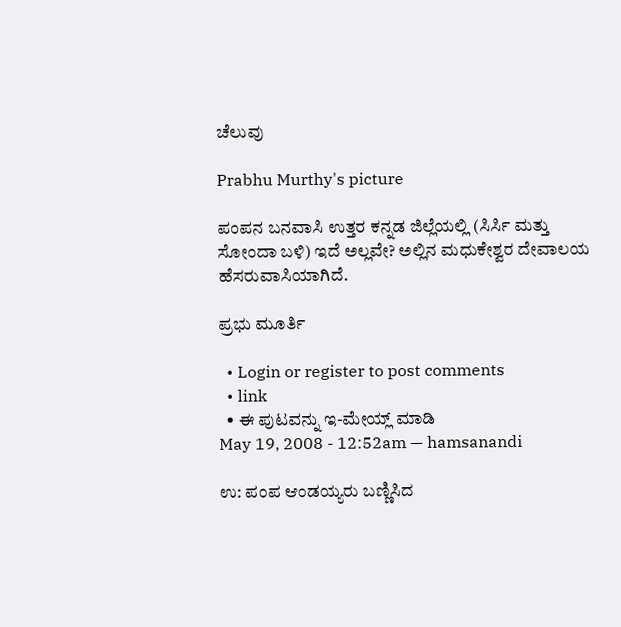ಚೆಲುವು

Prabhu Murthy's picture

ಪಂಪನ ಬನವಾಸಿ ಉತ್ತರ ಕನ್ನಡ ಜಿಲ್ಲೆಯಲ್ಲಿ (ಸಿರ್ಸಿ ಮತ್ತು ಸೋಂದಾ ಬಳಿ) ಇದೆ ಅಲ್ಲವೇ? ಅಲ್ಲಿನ ಮಧುಕೇಶ್ವರ ದೇವಾಲಯ ಹೆಸರುವಾಸಿಯಾಗಿದೆ.

ಪ್ರಭು ಮೂರ್ತಿ

  • Login or register to post comments
  • link
  • ಈ ಪುಟವನ್ನು ಇ-ಮೇಯ್ಲ್ ಮಾಡಿ
May 19, 2008 - 12:52am — hamsanandi

ಉ: ಪಂಪ ಆಂಡಯ್ಯರು ಬಣ್ಣಿಸಿದ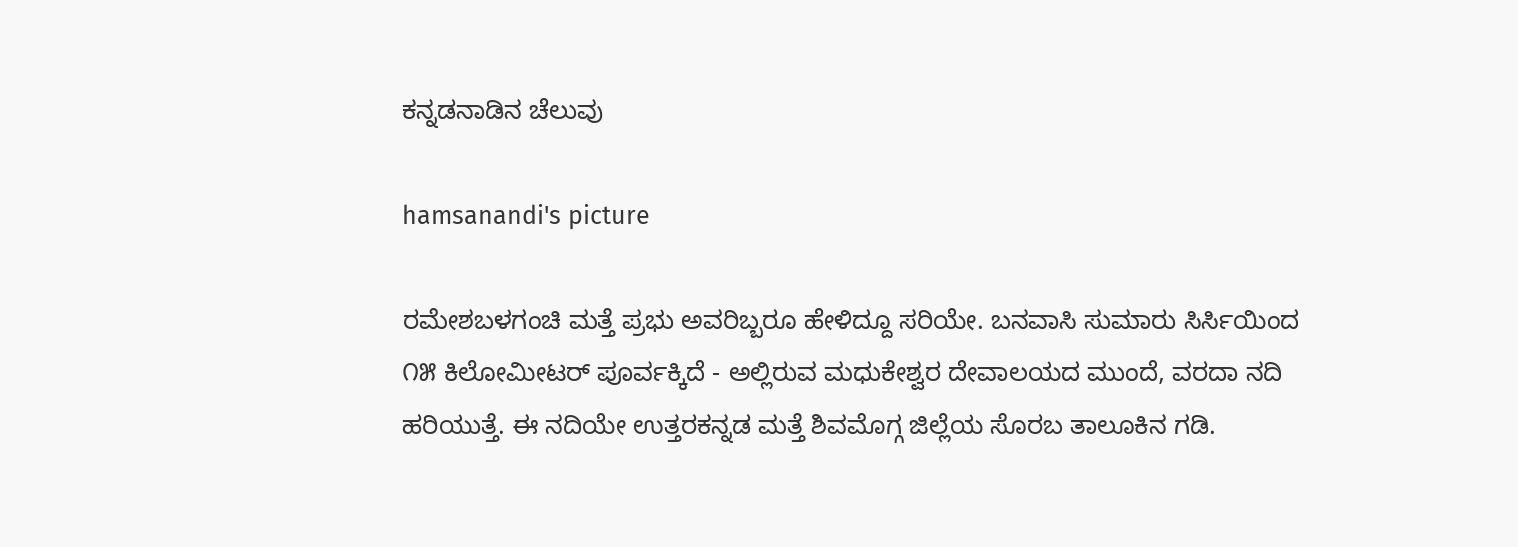ಕನ್ನಡನಾಡಿನ ಚೆಲುವು

hamsanandi's picture

ರಮೇಶಬಳಗಂಚಿ ಮತ್ತೆ ಪ್ರಭು ಅವರಿಬ್ಬರೂ ಹೇಳಿದ್ದೂ ಸರಿಯೇ. ಬನವಾಸಿ ಸುಮಾರು ಸಿರ್ಸಿಯಿಂದ ೧೫ ಕಿಲೋಮೀಟರ್ ಪೂರ್ವಕ್ಕಿದೆ - ಅಲ್ಲಿರುವ ಮಧುಕೇಶ್ವರ ದೇವಾಲಯದ ಮುಂದೆ, ವರದಾ ನದಿ ಹರಿಯುತ್ತೆ. ಈ ನದಿಯೇ ಉತ್ತರಕನ್ನಡ ಮತ್ತೆ ಶಿವಮೊಗ್ಗ ಜಿಲ್ಲೆಯ ಸೊರಬ ತಾಲೂಕಿನ ಗಡಿ.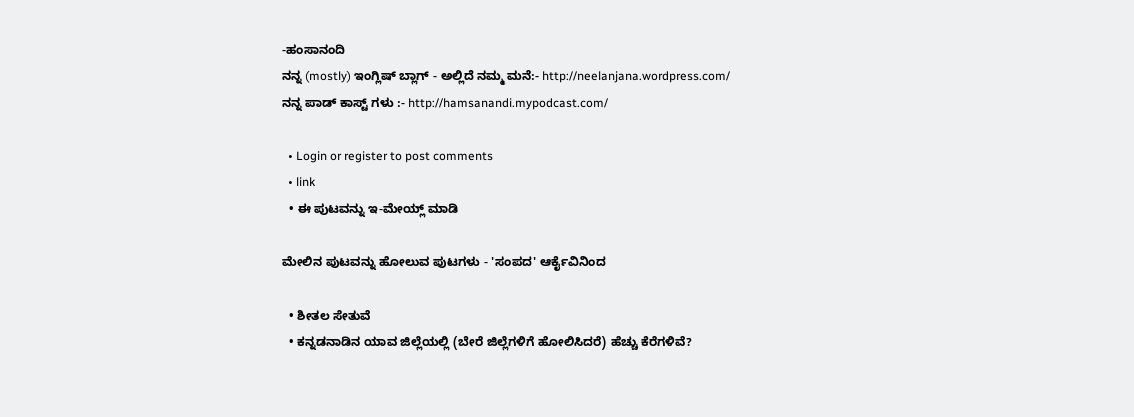-ಹಂಸಾನಂದಿ
ನನ್ನ (mostly) ಇಂಗ್ಲಿಷ್ ಬ್ಲಾಗ್ - ಅಲ್ಲಿದೆ ನಮ್ಮ ಮನೆ:- http://neelanjana.wordpress.com/
ನನ್ನ ಪಾಡ್ ಕಾಸ್ಟ್ ಗಳು :- http://hamsanandi.mypodcast.com/

  • Login or register to post comments
  • link
  • ಈ ಪುಟವನ್ನು ಇ-ಮೇಯ್ಲ್ ಮಾಡಿ

ಮೇಲಿನ ಪುಟವನ್ನು ಹೋಲುವ ಪುಟಗಳು - 'ಸಂಪದ' ಆರ್ಕೈವಿನಿಂದ

  • ಶೀತಲ ಸೇತುವೆ
  • ಕನ್ನಡನಾಡಿನ ಯಾವ ಜಿಲ್ಲೆಯಲ್ಲಿ (ಬೇರೆ ಜಿಲ್ಲೆಗಳಿಗೆ ಹೋಲಿಸಿದರೆ) ಹೆಚ್ಚು ಕೆರೆಗಳಿವೆ?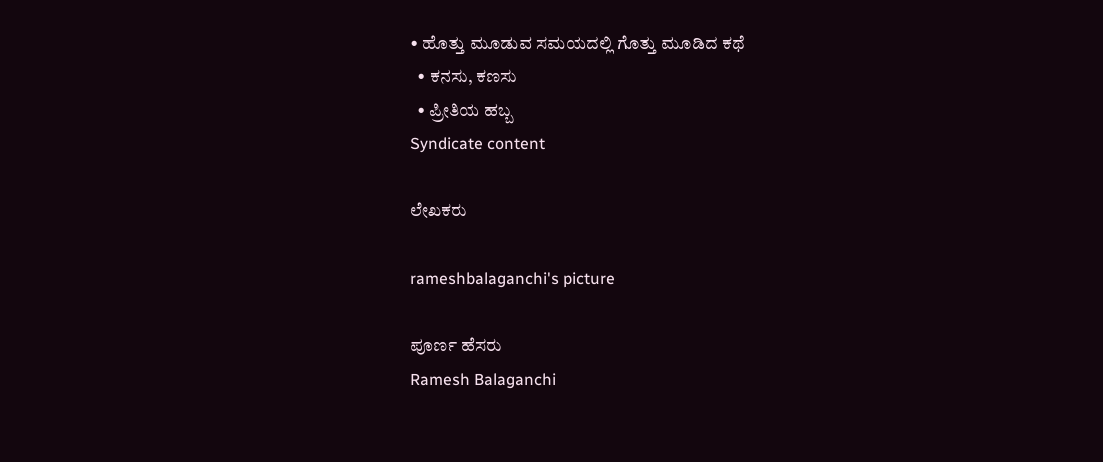• ಹೊತ್ತು ಮೂಡುವ ಸಮಯದಲ್ಲಿ ಗೊತ್ತು ಮೂಡಿದ ಕಥೆ
  • ಕನಸು, ಕಣಸು
  • ಪ್ರೀತಿಯ ಹಬ್ಬ
Syndicate content

ಲೇಖಕರು

rameshbalaganchi's picture

ಪೂರ್ಣ ಹೆಸರು
Ramesh Balaganchi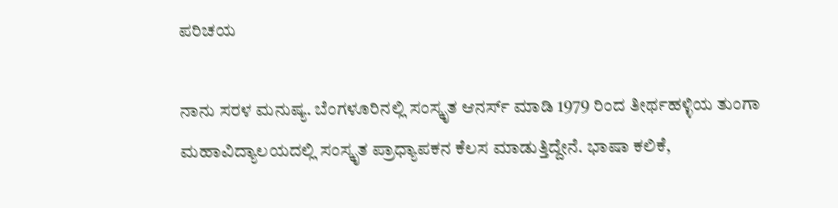ಪರಿಚಯ

ನಾನು ಸರಳ ಮನುಷ್ಯ. ಬೆಂಗಳೂರಿನಲ್ಲಿ ಸಂಸ್ಕೃತ ಆನರ್ಸ್ ಮಾಡಿ 1979 ರಿಂದ ತೀರ್ಥಹಳ್ಳಿಯ ತುಂಗಾ ಮಹಾವಿದ್ಯಾಲಯದಲ್ಲಿ ಸಂಸ್ಕೃತ ಪ್ರಾಧ್ಯಾಪಕನ ಕೆಲಸ ಮಾಡುತ್ತಿದ್ದೇನೆ. ಭಾಷಾ ಕಲಿಕೆ,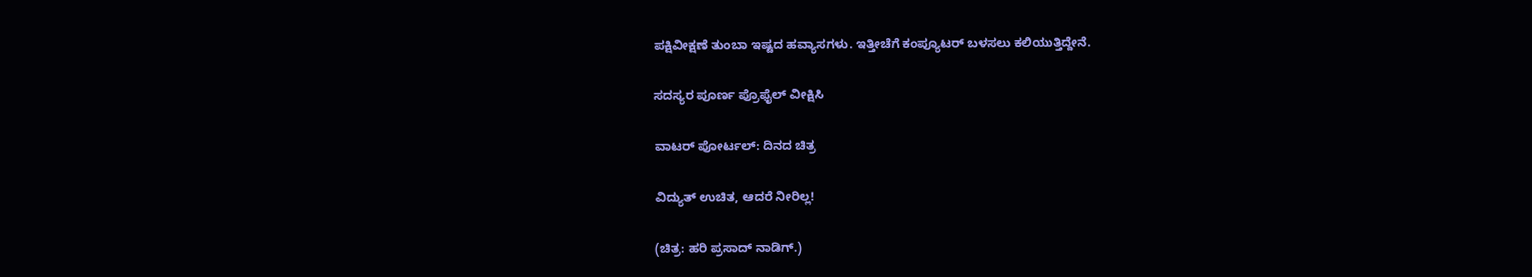ಪಕ್ಷಿವೀಕ್ಷಣೆ ತುಂಬಾ ಇಷ್ಟದ ಹವ್ಯಾಸಗಳು. ಇತ್ತೀಚೆಗೆ ಕಂಪ್ಯೂಟರ್ ಬಳಸಲು ಕಲಿಯುತ್ತಿದ್ದೇನೆ.

ಸದಸ್ಯರ ಪೂರ್ಣ ಪ್ರೊಫೈಲ್ ವೀಕ್ಷಿಸಿ

ವಾಟರ್ ಪೋರ್ಟಲ್: ದಿನದ ಚಿತ್ರ

ವಿದ್ಯುತ್ ಉಚಿತ, ಆದರೆ ನೀರಿಲ್ಲ!

(ಚಿತ್ರ: ಹರಿ ಪ್ರಸಾದ್ ನಾಡಿಗ್.)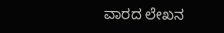ವಾರದ ಲೇಖನ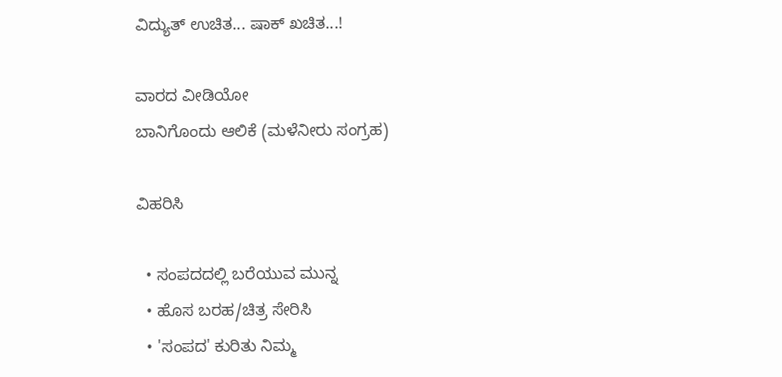ವಿದ್ಯುತ್ ಉಚಿತ... ಷಾಕ್ ಖಚಿತ...!

ವಾರದ ವೀಡಿಯೋ
ಬಾನಿಗೊಂದು ಆಲಿಕೆ (ಮಳೆನೀರು ಸಂಗ್ರಹ)

ವಿಹರಿಸಿ

  • ಸಂಪದದಲ್ಲಿ ಬರೆಯುವ ಮುನ್ನ
  • ಹೊಸ ಬರಹ/ಚಿತ್ರ ಸೇರಿಸಿ
  • 'ಸಂಪದ' ಕುರಿತು ನಿಮ್ಮ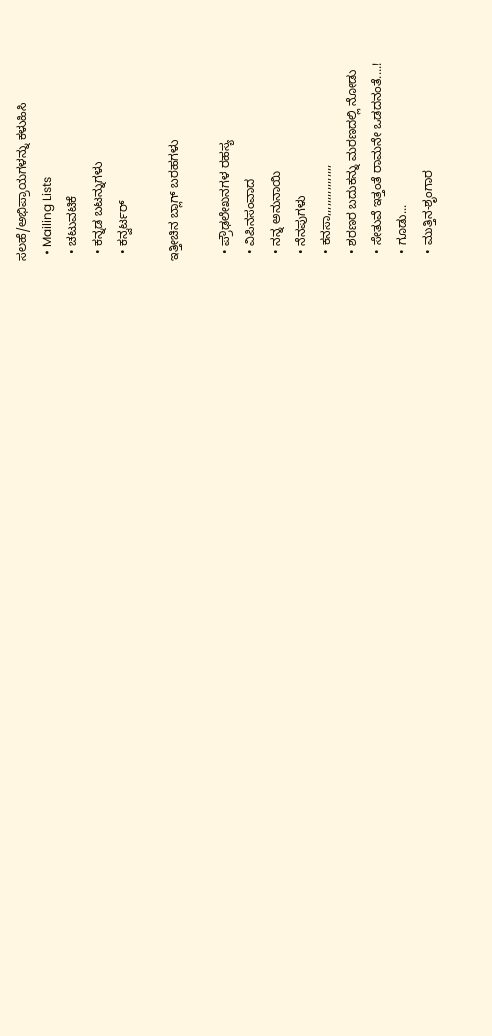ಸಲಹೆ/ಅಭಿಪ್ರಾಯಗಳನ್ನು ಕಳುಹಿಸಿ
  • Mailing Lists
  • ಚಟುವಟಿಕೆ
  • ಕನ್ನಡ ಬಟನ್ನುಗಳು
  • ಕನ್ವರ್ಟರ್

ಇತ್ತೀಚಿನ ಬ್ಲಾಗ್ ಬರಹಗಳು

  • ಪ್ರೌಢಲೇಖನಗಳ ರಹಸ್ಯ
  • ವಿಪಿನಸಂವಾದ
  • ನನ್ನ ಅನುನಾಯಿ
  • ನೆನಪುಗಳು
  • ಕನಸಾ,,,,,,,,,,,,,,,,
  • ಶರಣರ ಬದುಕನ್ನು ಮರಣದಲ್ಲಿ ನೋಡು
  • ಸೇತುವೆ ಇತ್ತಂತೆ ರಾಮನೇ ಒಡದನಂತೆ....!
  • ಗೂಡು...
  • ಮುತ್ತಿನ-ಶೃಂಗಾರ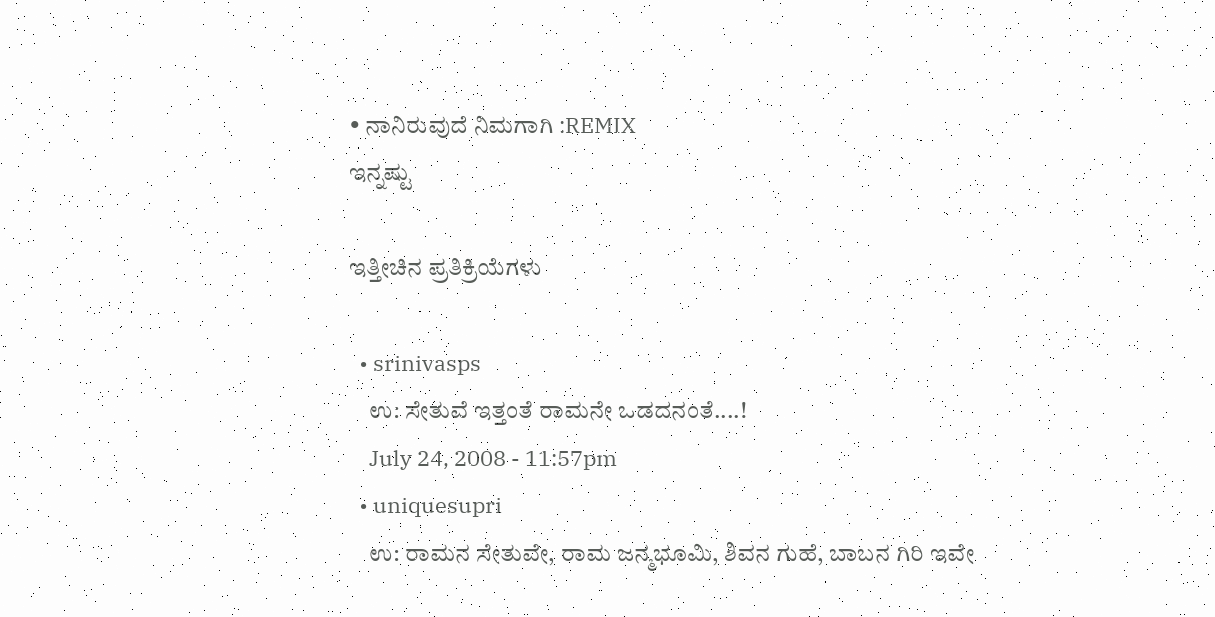• ನಾನಿರುವುದೆ ನಿಮಗಾಗಿ :REMIX
ಇನ್ನಷ್ಟು

ಇತ್ತೀಚಿನ ಪ್ರತಿಕ್ರಿಯೆಗಳು

  • srinivasps
    ಉ: ಸೇತುವೆ ಇತ್ತಂತೆ ರಾಮನೇ ಒಡದನಂತೆ....!
    July 24, 2008 - 11:57pm
  • uniquesupri
    ಉ: ರಾಮನ ಸೇತುವೇ, ರಾಮ ಜನ್ಮಭೂಮಿ, ಶಿವನ ಗುಹೆ, ಬಾಬನ ಗಿರಿ ಇವೇ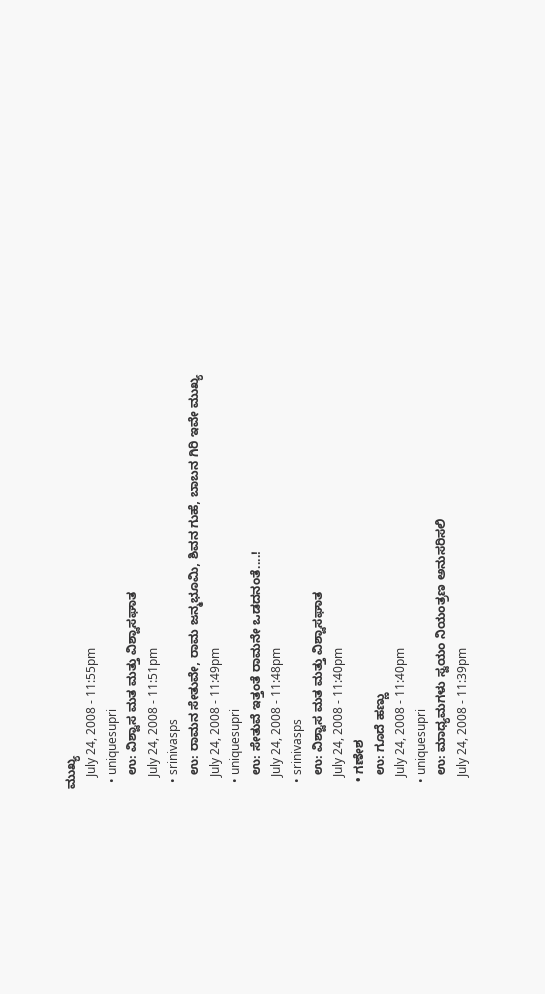ಮುಖ್ಯ
    July 24, 2008 - 11:55pm
  • uniquesupri
    ಉ: ವಿಶ್ವಾಸ ಮತ ಮತ್ತು ವಿಶ್ವಾಸಘಾತ
    July 24, 2008 - 11:51pm
  • srinivasps
    ಉ: ರಾಮನ ಸೇತುವೇ, ರಾಮ ಜನ್ಮಭೂಮಿ, ಶಿವನ ಗುಹೆ, ಬಾಬನ ಗಿರಿ ಇವೇ ಮುಖ್ಯ
    July 24, 2008 - 11:49pm
  • uniquesupri
    ಉ: ಸೇತುವೆ ಇತ್ತಂತೆ ರಾಮನೇ ಒಡದನಂತೆ....!
    July 24, 2008 - 11:48pm
  • srinivasps
    ಉ: ವಿಶ್ವಾಸ ಮತ ಮತ್ತು ವಿಶ್ವಾಸಘಾತ
    July 24, 2008 - 11:40pm
  • ಗಣೇಶ
    ಉ: ಗೂದೆ ಹಣ್ಣು
    July 24, 2008 - 11:40pm
  • uniquesupri
    ಉ: ಮಾಧ್ಯಮಗಳು ಸ್ವಯಂ ನಿಯಂತ್ರಣ ಅನುಸರಿಸಲಿ
    July 24, 2008 - 11:39pm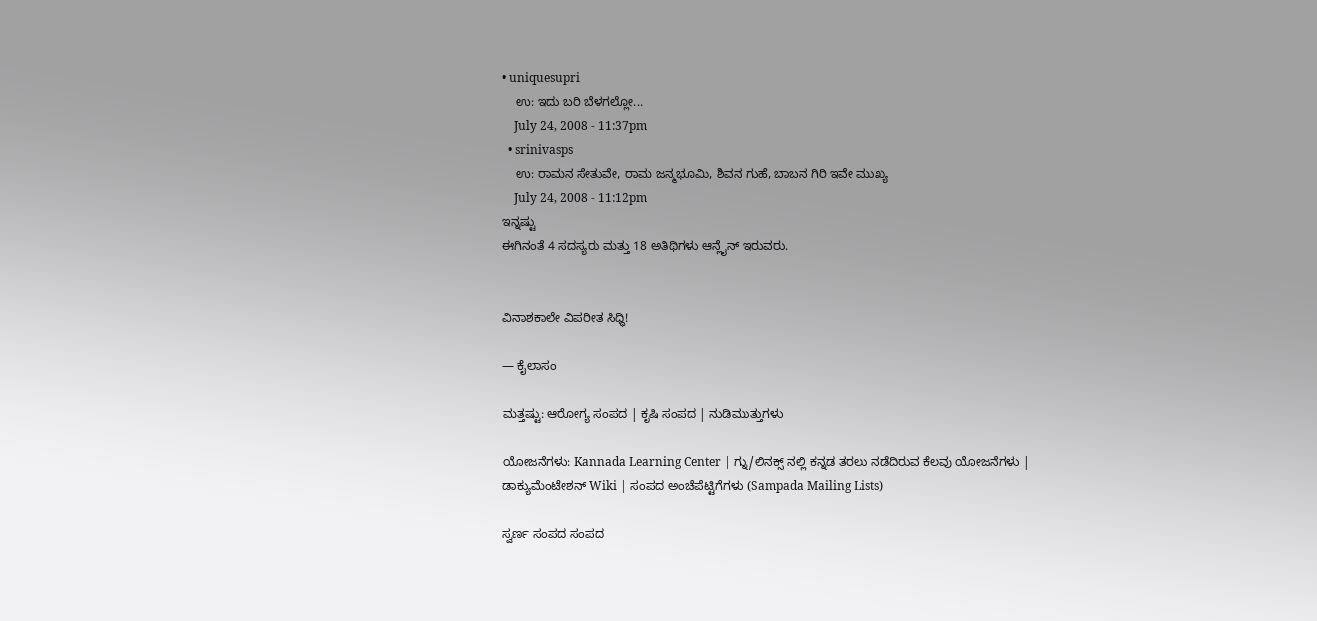• uniquesupri
    ಉ: ಇದು ಬರಿ ಬೆಳಗಲ್ಲೋ...
    July 24, 2008 - 11:37pm
  • srinivasps
    ಉ: ರಾಮನ ಸೇತುವೇ, ರಾಮ ಜನ್ಮಭೂಮಿ, ಶಿವನ ಗುಹೆ, ಬಾಬನ ಗಿರಿ ಇವೇ ಮುಖ್ಯ
    July 24, 2008 - 11:12pm
ಇನ್ನಷ್ಟು
ಈಗಿನಂತೆ 4 ಸದಸ್ಯರು ಮತ್ತು 18 ಅತಿಥಿಗಳು ಆನ್ಲೈನ್ ಇರುವರು.


ವಿನಾಶಕಾಲೇ ವಿಪರೀತ ಸಿಧ್ಧಿ!

— ಕೈಲಾಸಂ

ಮತ್ತಷ್ಟು: ಆರೋಗ್ಯ ಸಂಪದ | ಕೃಷಿ ಸಂಪದ | ನುಡಿಮುತ್ತುಗಳು

ಯೋಜನೆಗಳು: Kannada Learning Center | ಗ್ನು/ಲಿನಕ್ಸ್ ನಲ್ಲಿ ಕನ್ನಡ ತರಲು ನಡೆದಿರುವ ಕೆಲವು ಯೋಜನೆಗಳು | ಡಾಕ್ಯುಮೆಂಟೇಶನ್ Wiki | ಸಂಪದ ಅಂಚೆಪೆಟ್ಟಿಗೆಗಳು (Sampada Mailing Lists)

ಸ್ವರ್ಣ ಸಂಪದ ಸಂಪದ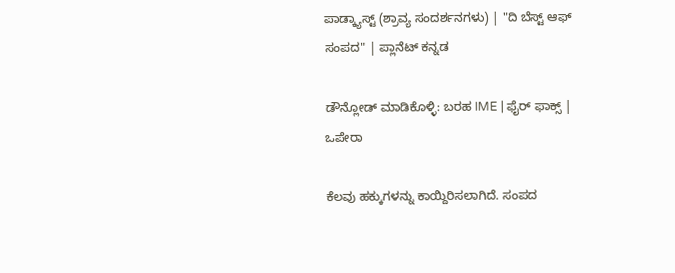ಪಾಡ್ಕ್ಯಾಸ್ಟ್ (ಶ್ರಾವ್ಯ ಸಂದರ್ಶನಗಳು) | "ದಿ ಬೆಸ್ಟ್ ಆಫ್ ಸಂಪದ" | ಪ್ಲಾನೆಟ್ ಕನ್ನಡ

ಡೌನ್ಲೋಡ್ ಮಾಡಿಕೊಳ್ಳಿ: ಬರಹ IME | ಫೈರ್ ಫಾಕ್ಸ್ | ಒಪೇರಾ

ಕೆಲವು ಹಕ್ಕುಗಳನ್ನು ಕಾಯ್ದಿರಿಸಲಾಗಿದೆ. ಸಂಪದ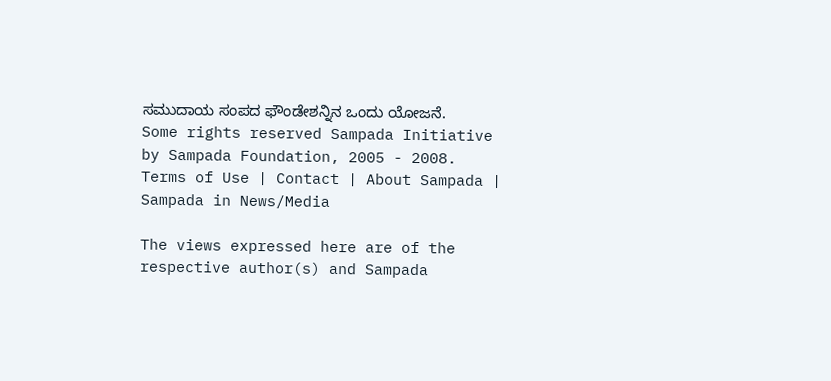ಸಮುದಾಯ ಸಂಪದ ಫೌಂಡೇಶನ್ನಿನ ಒಂದು ಯೋಜನೆ.
Some rights reserved Sampada Initiative by Sampada Foundation, 2005 - 2008.
Terms of Use | Contact | About Sampada | Sampada in News/Media

The views expressed here are of the respective author(s) and Sampada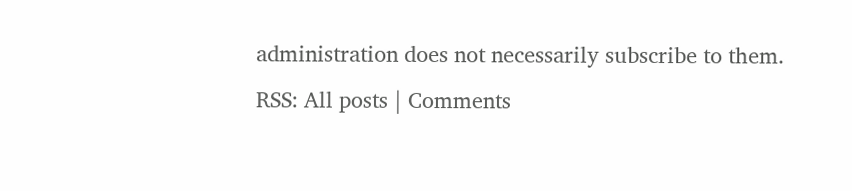administration does not necessarily subscribe to them.
RSS: All posts | Comments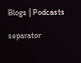Blogs | Podcasts

separator